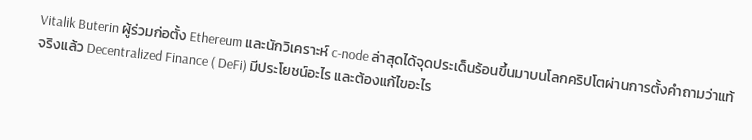Vitalik Buterin ผู้ร่วมก่อตั้ง Ethereum และนักวิเคราะห์ c-node ล่าสุดได้จุดประเด็นร้อนขึ้นมาบนโลกคริปโตผ่านการตั้งคำถามว่าแท้จริงแล้ว Decentralized Finance ( DeFi) มีประโยชน์อะไร และต้องแก้ไขอะไร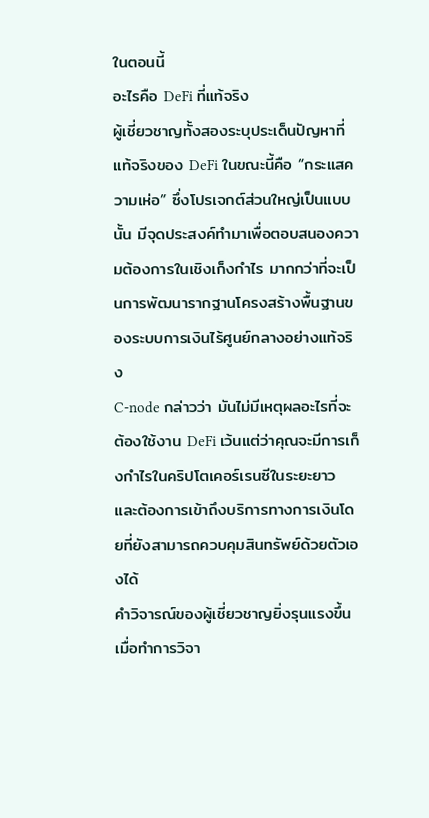ในตอนนี้
อะไรคือ DeFi ที่แท้จริง
ผู้เชี่ยวชาญทั้งสองระบุประเด็นปัญหาที่แท้จริงของ DeFi ในขณะนี้คือ “กระแสความเห่อ” ซึ่งโปรเจกต์ส่วนใหญ่เป็นแบบนั้น มีจุดประสงค์ทำมาเพื่อตอบสนองความต้องการในเชิงเก็งกำไร มากกว่าที่จะเป็นการพัฒนารากฐานโครงสร้างพื้นฐานของระบบการเงินไร้ศูนย์กลางอย่างแท้จริง
C-node กล่าวว่า มันไม่มีเหตุผลอะไรที่จะต้องใช้งาน DeFi เว้นแต่ว่าคุณจะมีการเก็งกำไรในคริปโตเคอร์เรนซีในระยะยาว และต้องการเข้าถึงบริการทางการเงินโดยที่ยังสามารถควบคุมสินทรัพย์ด้วยตัวเองได้
คำวิจารณ์ของผู้เชี่ยวชาญยิ่งรุนแรงขึ้นเมื่อทำการวิจา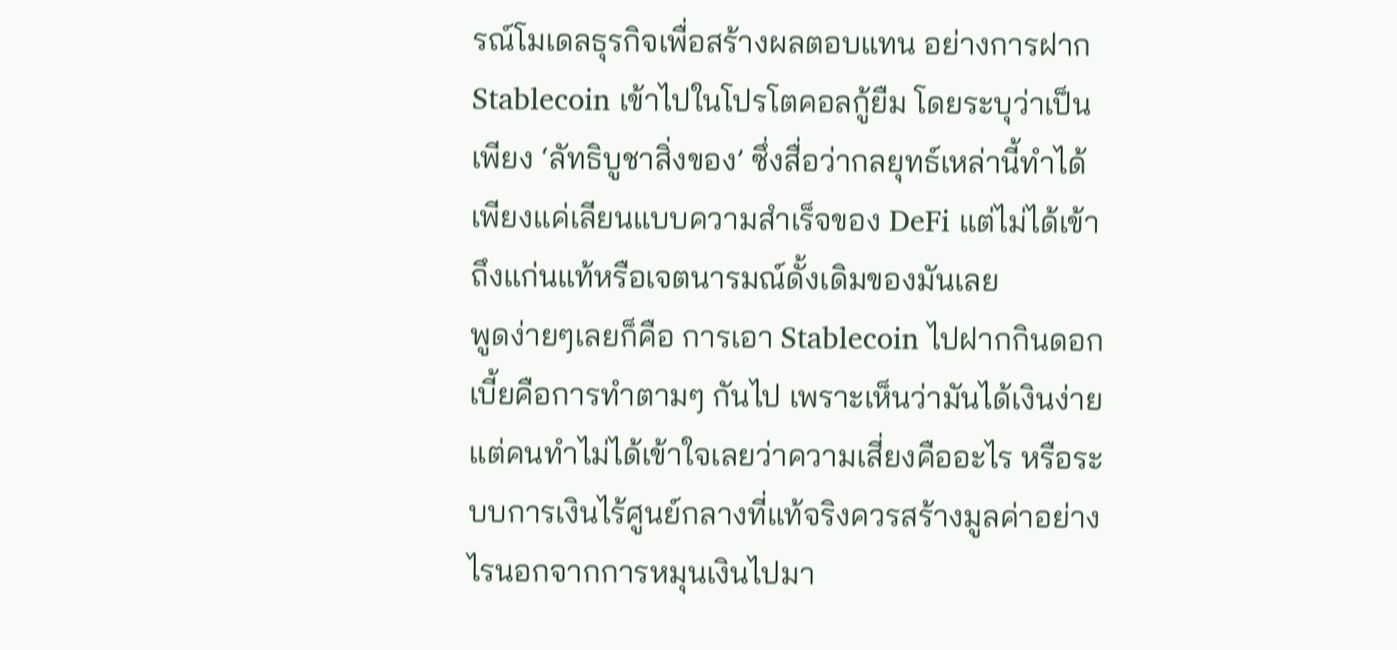รณ์โมเดลธุรกิจเพื่อสร้างผลตอบแทน อย่างการฝาก Stablecoin เข้าไปในโปรโตคอลกู้ยืม โดยระบุว่าเป็นเพียง ‘ลัทธิบูชาสิ่งของ’ ซึ่งสื่อว่ากลยุทธ์เหล่านี้ทำได้เพียงแค่เลียนแบบความสำเร็จของ DeFi แต่ไม่ได้เข้าถึงแก่นแท้หรือเจตนารมณ์ดั้งเดิมของมันเลย
พูดง่ายๆเลยก็คือ การเอา Stablecoin ไปฝากกินดอกเบี้ยคือการทำตามๆ กันไป เพราะเห็นว่ามันได้เงินง่าย แต่คนทำไม่ได้เข้าใจเลยว่าความเสี่ยงคืออะไร หรือระบบการเงินไร้ศูนย์กลางที่แท้จริงควรสร้างมูลค่าอย่างไรนอกจากการหมุนเงินไปมา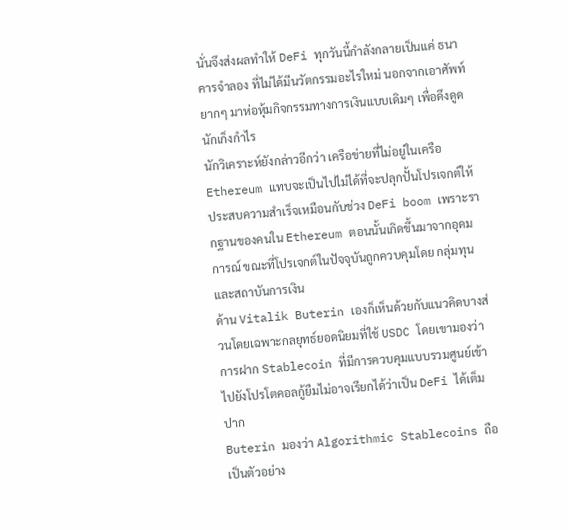นั่นจึงส่งผลทำให้ DeFi ทุกวันนี้กำลังกลายเป็นแค่ ธนาคารจำลอง ที่ไม่ได้มีนวัตกรรมอะไรใหม่ นอกจากเอาศัพท์ยากๆ มาห่อหุ้มกิจกรรมทางการเงินแบบเดิมๆ เพื่อดึงดูดนักเก็งกำไร
นักวิเคราะห์ยังกล่าวอีกว่า เครือข่ายที่ไม่อยู่ในเครือ Ethereum แทบจะเป็นไปไม่ได้ที่จะปลุกปั้นโปรเจกต์ให้ประสบความสำเร็จเหมือนกับช่วง DeFi boom เพราะรากฐานของคนใน Ethereum ตอนนั้นเกิดขึ้นมาจากอุดมการณ์ ขณะที่โปรเจกต์ในปัจจุบันถูกควบคุมโดย กลุ่มทุนและสถาบันการเงิน
ด้าน Vitalik Buterin เองก็เห็นด้วยกับแนวคิดบางส่วนโดยเฉพาะกลยุทธ์ยอดนิยมที่ใช้ USDC โดยเขามองว่า การฝาก Stablecoin ที่มีการควบคุมแบบรวมศูนย์เข้าไปยังโปรโตคอลกู้ยืมไม่อาจเรียกได้ว่าเป็น DeFi ได้เต็มปาก
Buterin มองว่า Algorithmic Stablecoins ถือเป็นตัวอย่าง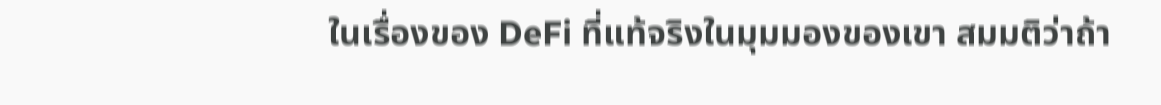ในเรื่องของ DeFi ที่แท้จริงในมุมมองของเขา สมมติว่าถ้า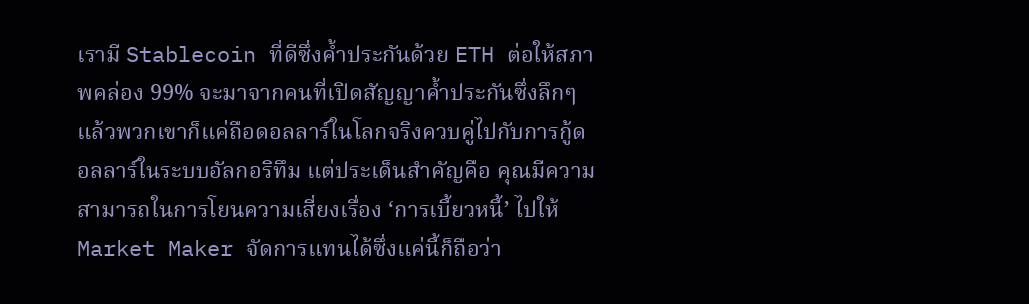เรามี Stablecoin ที่ดีซึ่งค้ำประกันด้วย ETH ต่อให้สภาพคล่อง 99% จะมาจากคนที่เปิดสัญญาค้ำประกันซึ่งลึกๆ แล้วพวกเขาก็แค่ถือดอลลาร์ในโลกจริงควบคู่ไปกับการกู้ดอลลาร์ในระบบอัลกอริทึม แต่ประเด็นสำคัญคือ คุณมีความสามารถในการโยนความเสี่ยงเรื่อง ‘การเบี้ยวหนี้’ ไปให้ Market Maker จัดการแทนได้ซึ่งแค่นี้ก็ถือว่า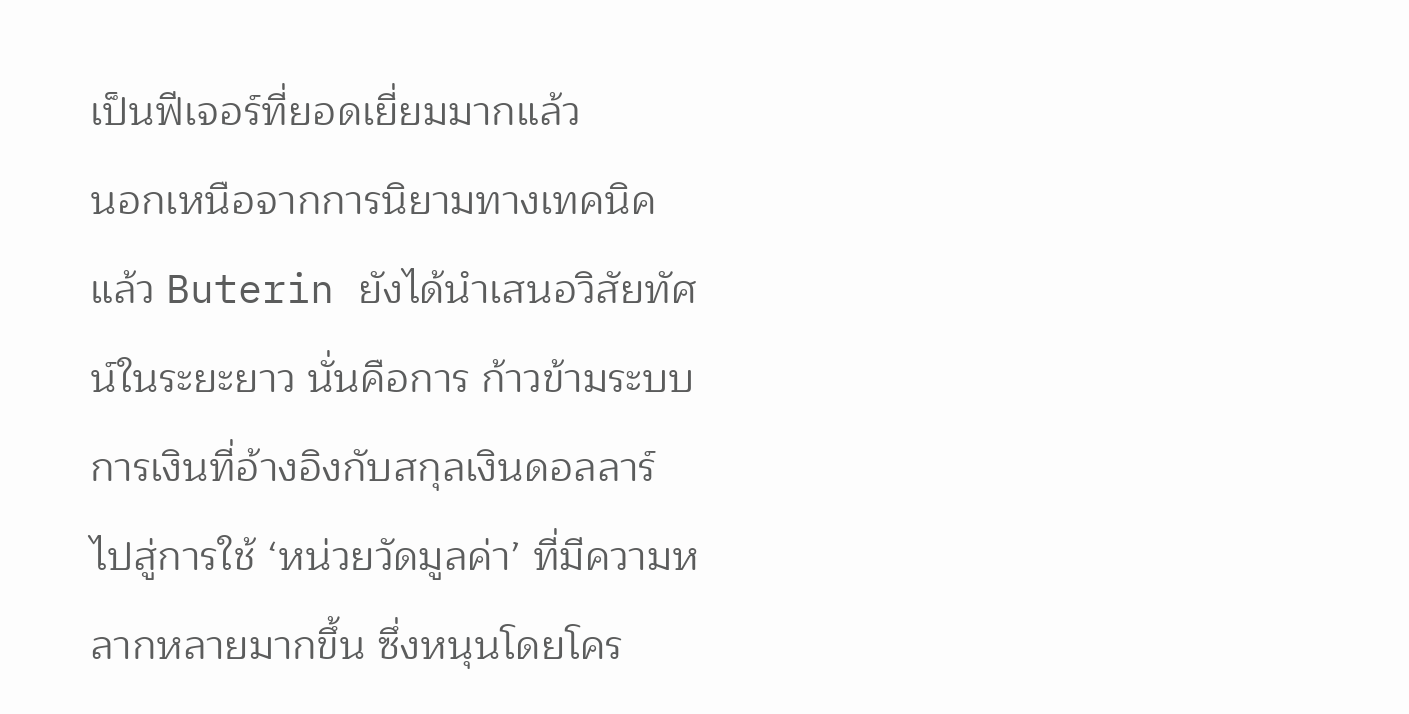เป็นฟีเจอร์ที่ยอดเยี่ยมมากแล้ว
นอกเหนือจากการนิยามทางเทคนิคแล้ว Buterin ยังได้นำเสนอวิสัยทัศน์ในระยะยาว นั่นคือการ ก้าวข้ามระบบการเงินที่อ้างอิงกับสกุลเงินดอลลาร์ ไปสู่การใช้ ‘หน่วยวัดมูลค่า’ ที่มีความหลากหลายมากขึ้น ซึ่งหนุนโดยโคร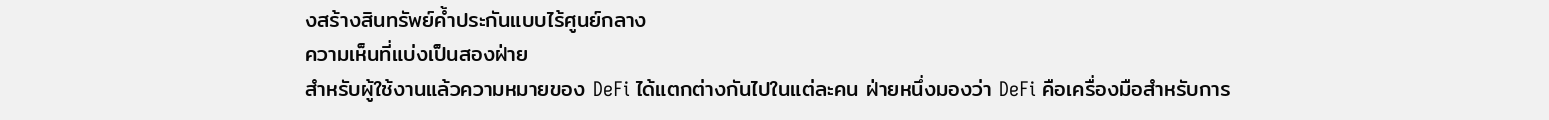งสร้างสินทรัพย์ค้ำประกันแบบไร้ศูนย์กลาง
ความเห็นที่แบ่งเป็นสองฝ่าย
สำหรับผู้ใช้งานแล้วความหมายของ DeFi ได้แตกต่างกันไปในแต่ละคน ฝ่ายหนึ่งมองว่า DeFi คือเครื่องมือสำหรับการ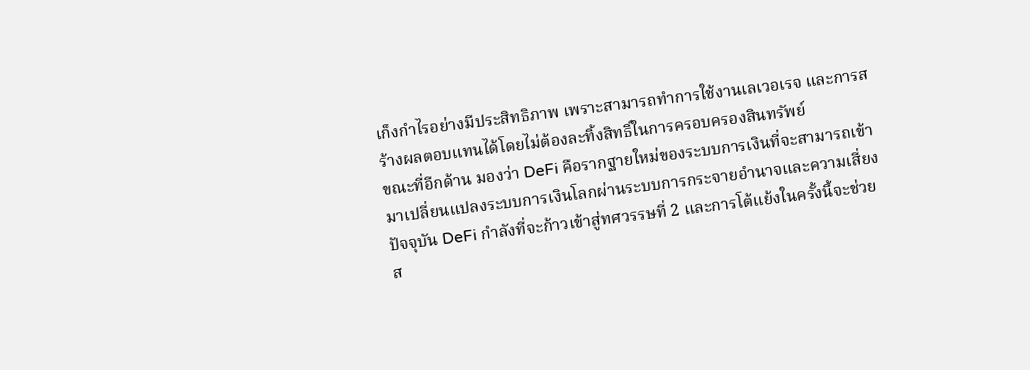เก็งกำไรอย่างมีประสิทธิภาพ เพราะสามารถทำการใช้งานเลเวอเรจ และการสร้างผลตอบแทนได้โดยไม่ต้องละทิ้งสิทธิ์ในการครอบครองสินทรัพย์
ขณะที่อีกด้าน มองว่า DeFi คือรากฐายใหม่ของระบบการเงินที่จะสามารถเข้ามาเปลี่ยนแปลงระบบการเงินโลกผ่านระบบการกระจายอำนาจและความเสี่ยง
ปัจจุบัน DeFi กำลังที่จะก้าวเข้าสู่ทศวรรษที่ 2 และการโต้แย้งในครั้งนี้จะช่วยส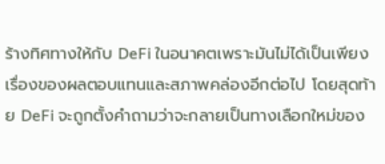ร้างทิศทางให้กับ DeFi ในอนาคตเพราะมันไม่ได้เป็นเพียงเรื่องของผลตอบแทนและสภาพคล่องอีกต่อไป โดยสุดท้าย DeFi จะถูกตั้งคำถามว่าจะกลายเป็นทางเลือกใหม่ของ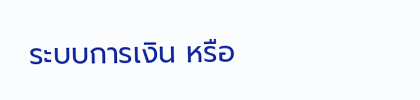ระบบการเงิน หรือ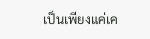เป็นเพียงแค่เค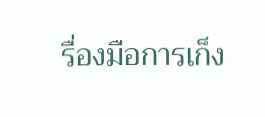รื่องมือการเก็ง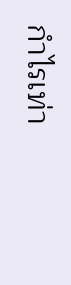กำไรเท่า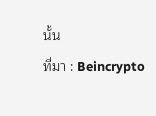นั้น
ที่มา : Beincrypto